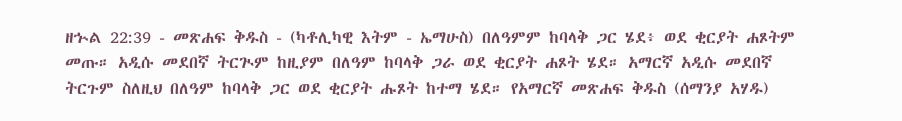ዘኍል 22:39 - መጽሐፍ ቅዱስ - (ካቶሊካዊ እትም - ኤማሁስ) በለዓምም ከባላቅ ጋር ሄደ፥ ወደ ቂርያት ሐጾትም መጡ። አዲሱ መደበኛ ትርጒም ከዚያም በለዓም ከባላቅ ጋራ ወደ ቂርያት ሐጾት ሄደ። አማርኛ አዲሱ መደበኛ ትርጉም ስለዚህ በለዓም ከባላቅ ጋር ወደ ቂርያት ሑጾት ከተማ ሄደ። የአማርኛ መጽሐፍ ቅዱስ (ሰማንያ አሃዱ)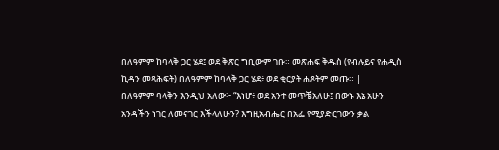በለዓምም ከባላቅ ጋር ሄደ፤ ወደ ቅጽር ግቢውም ገቡ። መጽሐፍ ቅዱስ (የብሉይና የሐዲስ ኪዳን መጻሕፍት) በለዓምም ከባላቅ ጋር ሄደ፥ ወደ ቂርያት ሐጾትም መጡ። |
በለዓምም ባላቅን እንዲህ አለው፦ “እነሆ፥ ወደ አንተ መጥቼአለሁ፤ በውኑ እኔ አሁን አንዳችን ነገር ለመናገር እችላለሁን? እግዚአብሔር በአፌ የሚያድርገውን ቃል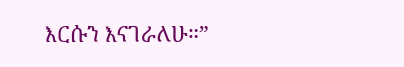እርሱን እናገራለሁ።”